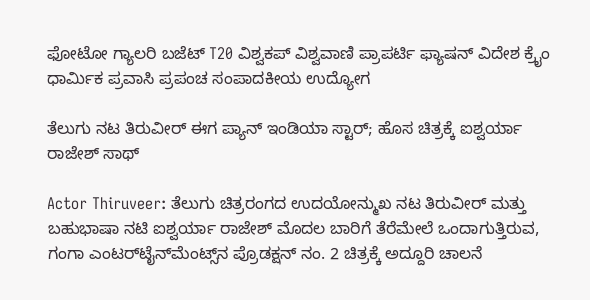ಫೋಟೋ ಗ್ಯಾಲರಿ ಬಜೆಟ್ T20 ವಿಶ್ವಕಪ್ ವಿಶ್ವವಾಣಿ ಪ್ರಾಪರ್ಟಿ ಫ್ಯಾಷನ್ ವಿದೇಶ ಕ್ರೈಂ ಧಾರ್ಮಿಕ ಪ್ರವಾಸಿ ಪ್ರಪಂಚ ಸಂಪಾದಕೀಯ ಉದ್ಯೋಗ

ತೆಲುಗು ನಟ ತಿರುವೀರ್ ಈಗ ಪ್ಯಾನ್‌ ಇಂಡಿಯಾ ಸ್ಟಾರ್‌; ಹೊಸ ಚಿತ್ರಕ್ಕೆ ಐಶ್ವರ್ಯಾ ರಾಜೇಶ್ ಸಾಥ್‌

Actor Thiruveer: ತೆಲುಗು ಚಿತ್ರರಂಗದ ಉದಯೋನ್ಮುಖ ನಟ ತಿರುವೀರ್ ಮತ್ತು ಬಹುಭಾಷಾ ನಟಿ ಐಶ್ವರ್ಯಾ ರಾಜೇಶ್ ಮೊದಲ ಬಾರಿಗೆ ತೆರೆಮೇಲೆ ಒಂದಾಗುತ್ತಿರುವ, ಗಂಗಾ ಎಂಟರ್‌ಟೈನ್‌ಮೆಂಟ್ಸ್‌ನ ಪ್ರೊಡಕ್ಷನ್ ನಂ. 2 ಚಿತ್ರಕ್ಕೆ ಅದ್ದೂರಿ ಚಾಲನೆ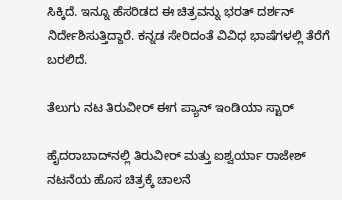ಸಿಕ್ಕಿದೆ. ಇನ್ನೂ ಹೆಸರಿಡದ ಈ ಚಿತ್ರವನ್ನು ಭರತ್ ದರ್ಶನ್ ನಿರ್ದೇಶಿಸುತ್ತಿದ್ದಾರೆ. ಕನ್ನಡ ಸೇರಿದಂತೆ ವಿವಿಧ ಭಾಷೆಗಳಲ್ಲಿ ತೆರೆಗೆ ಬರಲಿದೆ.

ತೆಲುಗು ನಟ ತಿರುವೀರ್ ಈಗ ಪ್ಯಾನ್‌ ಇಂಡಿಯಾ ಸ್ಟಾರ್‌

ಹೈದರಾಬಾದ್‌ನಲ್ಲಿ ತಿರುವೀರ್ ಮತ್ತು ಐಶ್ವರ್ಯಾ ರಾಜೇಶ್ ನಟನೆಯ ಹೊಸ ಚಿತ್ರಕ್ಕೆ ಚಾಲನೆ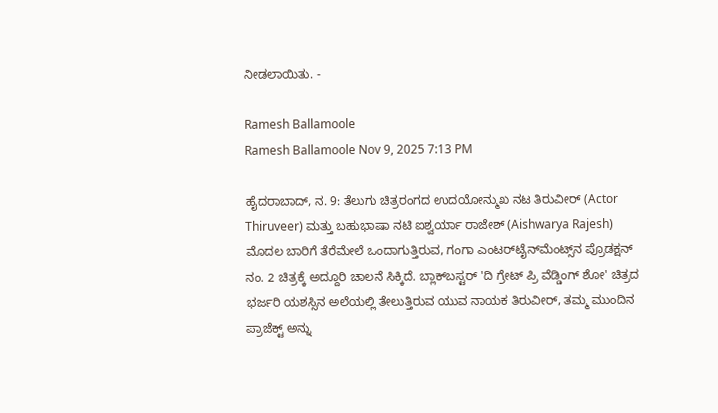ನೀಡಲಾಯಿತು. -

Ramesh Ballamoole
Ramesh Ballamoole Nov 9, 2025 7:13 PM

ಹೈದರಾಬಾದ್‌, ನ. 9: ತೆಲುಗು ಚಿತ್ರರಂಗದ ಉದಯೋನ್ಮುಖ ನಟ ತಿರುವೀರ್ (Actor Thiruveer) ಮತ್ತು ಬಹುಭಾಷಾ ನಟಿ ಐಶ್ವರ್ಯಾ ರಾಜೇಶ್ (Aishwarya Rajesh) ಮೊದಲ ಬಾರಿಗೆ ತೆರೆಮೇಲೆ ಒಂದಾಗುತ್ತಿರುವ, ಗಂಗಾ ಎಂಟರ್‌ಟೈನ್‌ಮೆಂಟ್ಸ್‌ನ ಪ್ರೊಡಕ್ಷನ್ ನಂ. 2 ಚಿತ್ರಕ್ಕೆ ಅದ್ದೂರಿ ಚಾಲನೆ ಸಿಕ್ಕಿದೆ. ಬ್ಲಾಕ್‌ಬಸ್ಟರ್ 'ದಿ ಗ್ರೇಟ್‌ ಪ್ರಿ ವೆಡ್ಡಿಂಗ್ ಶೋ' ಚಿತ್ರದ ಭರ್ಜರಿ ಯಶಸ್ಸಿನ ಅಲೆಯಲ್ಲಿ ತೇಲುತ್ತಿರುವ ಯುವ ನಾಯಕ ತಿರುವೀರ್, ತಮ್ಮ ಮುಂದಿನ ಪ್ರಾಜೆಕ್ಟ್‌ ಅನ್ನು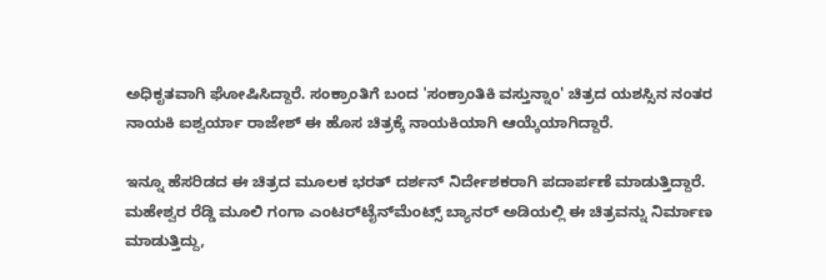ಅಧಿಕೃತವಾಗಿ ಘೋಷಿಸಿದ್ದಾರೆ. ಸಂಕ್ರಾಂತಿಗೆ ಬಂದ 'ಸಂಕ್ರಾಂತಿಕಿ ವಸ್ತುನ್ನಾಂ' ಚಿತ್ರದ ಯಶಸ್ಸಿನ ನಂತರ ನಾಯಕಿ ಐಶ್ವರ್ಯಾ ರಾಜೇಶ್ ಈ ಹೊಸ ಚಿತ್ರಕ್ಕೆ ನಾಯಕಿಯಾಗಿ ಆಯ್ಕೆಯಾಗಿದ್ದಾರೆ.

ಇನ್ನೂ ಹೆಸರಿಡದ ಈ ಚಿತ್ರದ ಮೂಲಕ ಭರತ್ ದರ್ಶನ್ ನಿರ್ದೇಶಕರಾಗಿ ಪದಾರ್ಪಣೆ ಮಾಡುತ್ತಿದ್ದಾರೆ. ಮಹೇಶ್ವರ ರೆಡ್ಡಿ ಮೂಲಿ ಗಂಗಾ ಎಂಟರ್‌ಟೈನ್‌ಮೆಂಟ್ಸ್ ಬ್ಯಾನರ್ ಅಡಿಯಲ್ಲಿ ಈ ಚಿತ್ರವನ್ನು ನಿರ್ಮಾಣ ಮಾಡುತ್ತಿದ್ದು,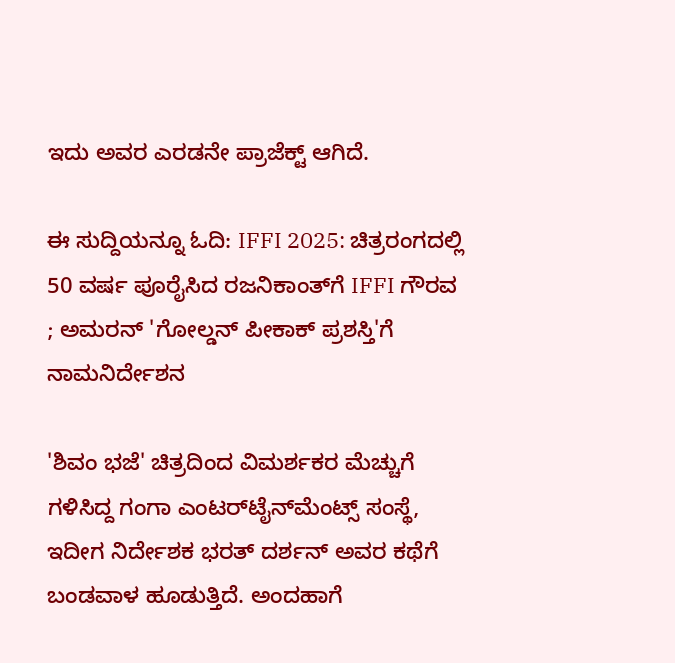ಇದು ಅವರ ಎರಡನೇ ಪ್ರಾಜೆಕ್ಟ್ ಆಗಿದೆ.

ಈ ಸುದ್ದಿಯನ್ನೂ ಓದಿ: IFFI 2025: ಚಿತ್ರರಂಗದಲ್ಲಿ 50 ವರ್ಷ ಪೂರೈಸಿದ ರಜನಿಕಾಂತ್‌ಗೆ IFFI ಗೌರವ ; ಅಮರನ್‌ 'ಗೋಲ್ಡನ್ ಪೀಕಾಕ್ ಪ್ರಶಸ್ತಿ'ಗೆ ನಾಮನಿರ್ದೇಶನ

'ಶಿವಂ ಭಜೆ' ಚಿತ್ರದಿಂದ ವಿಮರ್ಶಕರ ಮೆಚ್ಚುಗೆ ಗಳಿಸಿದ್ದ ಗಂಗಾ ಎಂಟರ್‌ಟೈನ್‌ಮೆಂಟ್ಸ್ ಸಂಸ್ಥೆ, ಇದೀಗ ನಿರ್ದೇಶಕ ಭರತ್ ದರ್ಶನ್ ಅವರ ಕಥೆಗೆ ಬಂಡವಾಳ ಹೂಡುತ್ತಿದೆ. ಅಂದಹಾಗೆ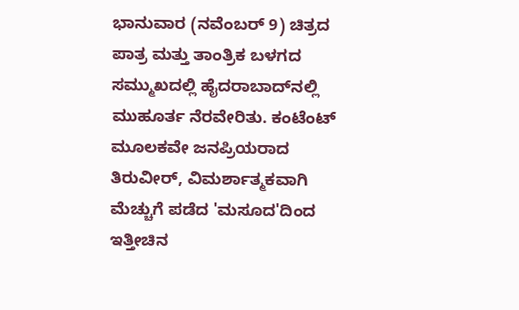ಭಾನುವಾರ (ನವೆಂಬರ್ 9) ಚಿತ್ರದ ಪಾತ್ರ ಮತ್ತು ತಾಂತ್ರಿಕ ಬಳಗದ ಸಮ್ಮುಖದಲ್ಲಿ ಹೈದರಾಬಾದ್‌ನಲ್ಲಿ ಮುಹೂರ್ತ ನೆರವೇರಿತು. ಕಂಟೆಂಟ್ ಮೂಲಕವೇ ಜನಪ್ರಿಯರಾದ ತಿರುವೀರ್, ವಿಮರ್ಶಾತ್ಮಕವಾಗಿ ಮೆಚ್ಚುಗೆ ಪಡೆದ 'ಮಸೂದ'ದಿಂದ ಇತ್ತೀಚಿನ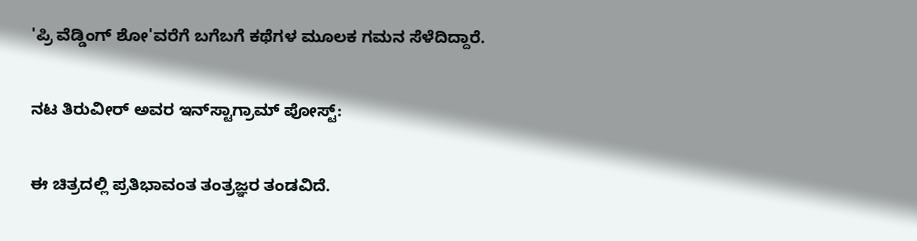'ಪ್ರಿ ವೆಡ್ಡಿಂಗ್ ಶೋ'ವರೆಗೆ ಬಗೆಬಗೆ ಕಥೆಗಳ ಮೂಲಕ ಗಮನ ಸೆಳೆದಿದ್ದಾರೆ.

ನಟ ತಿರುವೀರ್ ಅವರ ಇನ್‌ಸ್ಟಾಗ್ರಾಮ್‌ ಪೋಸ್ಟ್‌:

ಈ ಚಿತ್ರದಲ್ಲಿ ಪ್ರತಿಭಾವಂತ ತಂತ್ರಜ್ಞರ ತಂಡವಿದೆ.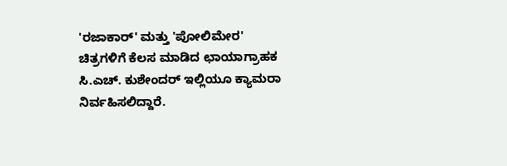'ರಜಾಕಾರ್' ಮತ್ತು 'ಪೋಲಿಮೇರ' ಚಿತ್ರಗಳಿಗೆ ಕೆಲಸ ಮಾಡಿದ ಛಾಯಾಗ್ರಾಹಕ ಸಿ.ಎಚ್. ಕುಶೇಂದರ್ ಇಲ್ಲಿಯೂ ಕ್ಯಾಮರಾ ನಿರ್ವಹಿಸಲಿದ್ದಾರೆ.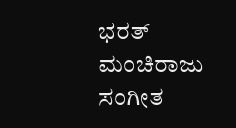ಭರತ್ ಮಂಚಿರಾಜು ಸಂಗೀತ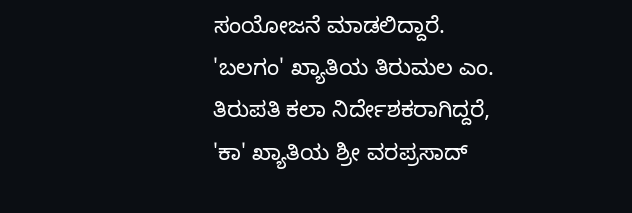ಸಂಯೋಜನೆ ಮಾಡಲಿದ್ದಾರೆ. 'ಬಲಗಂ' ಖ್ಯಾತಿಯ ತಿರುಮಲ ಎಂ. ತಿರುಪತಿ ಕಲಾ ನಿರ್ದೇಶಕರಾಗಿದ್ದರೆ, 'ಕಾ' ಖ್ಯಾತಿಯ ಶ್ರೀ ವರಪ್ರಸಾದ್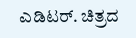ಎಡಿಟರ್. ಚಿತ್ರದ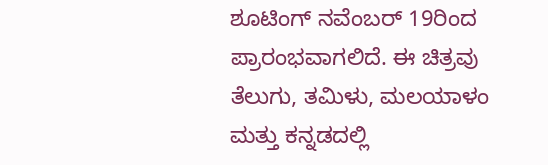ಶೂಟಿಂಗ್‌ ನವೆಂಬರ್‌ 19ರಿಂದ ಪ್ರಾರಂಭವಾಗಲಿದೆ. ಈ ಚಿತ್ರವು ತೆಲುಗು, ತಮಿಳು, ಮಲಯಾಳಂ ಮತ್ತು ಕನ್ನಡದಲ್ಲಿ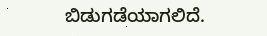ಬಿಡುಗಡೆಯಾಗಲಿದೆ.